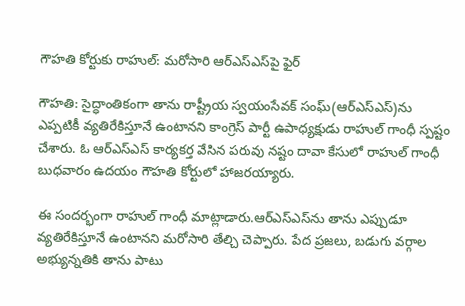గౌహతి కోర్టుకు రాహుల్: మరోసారి ఆర్ఎస్ఎస్‌పై ఫైర్

గౌహతి: సైద్ధాంతికంగా తాను రాష్ట్రీయ స్వయంసేవక్ సంఘ్(ఆర్ఎస్ఎస్‌)ను ఎప్పటికీ వ్యతిరేకిస్తూనే ఉంటానని కాంగ్రెస్ పార్టీ ఉపాధ్యక్షుడు రాహుల్ గాంధీ స్పష్టం చేశారు. ఓ ఆర్ఎస్ఎస్ కార్యకర్త వేసిన పరువు నష్టం దావా కేసులో రాహుల్ గాంధీ బుధవారం ఉదయం గౌహతి కోర్టులో హాజరయ్యారు.

ఈ సందర్భంగా రాహుల్ గాంధీ మాట్లాడారు.ఆర్‌ఎస్ఎస్‌ను తాను ఎప్పుడూ వ్యతిరేకిస్తూనే ఉంటానని మరోసారి తేల్చి చెప్పారు. పేద ప్రజలు, బడుగు వర్గాల అభ్యున్నతికి తాను పాటు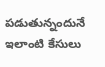పడుతున్నందునే ఇలాంటి కేసులు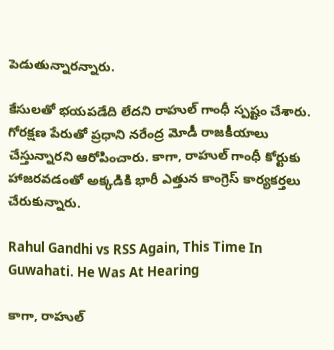పెడుతున్నారన్నారు.

కేసులతో భయపడేది లేదని రాహుల్ గాంధీ స్పష్టం చేశారు. గోరక్షణ పేరుతో ప్రధాని నరేంద్ర మోడీ రాజకీయాలు చేస్తున్నారని ఆరోపించారు. కాగా, రాహుల్ గాంధీ కోర్టుకు హాజరవడంతో అక్కడికి భారీ ఎత్తున కాంగ్రెస్ కార్యకర్తలు చేరుకున్నారు.

Rahul Gandhi vs RSS Again, This Time In Guwahati. He Was At Hearing

కాగా, రాహుల్‌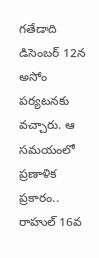గతేడాది డిసెంబర్‌ 12న అసోం పర్యటనకు వచ్చారు. ఆ సమయంలో ప్రణాళిక ప్రకారం.. రాహుల్‌ 16వ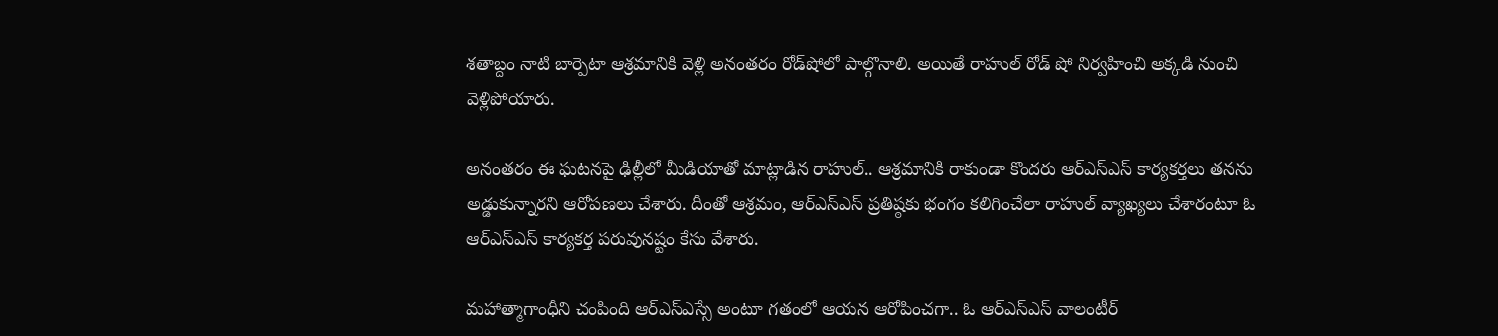శతాబ్దం నాటి బార్పెటా ఆశ్రమానికి వెళ్లి అనంతరం రోడ్‌షోలో పాల్గొనాలి. అయితే రాహుల్‌ రోడ్‌ షో నిర్వహించి అక్కడి నుంచి వెళ్లిపోయారు.

అనంతరం ఈ ఘటనపై ఢిల్లీలో మీడియాతో మాట్లాడిన రాహుల్‌.. ఆశ్రమానికి రాకుండా కొందరు ఆర్‌ఎస్‌ఎస్‌ కార్యకర్తలు తనను అడ్డుకున్నారని ఆరోపణలు చేశారు. దీంతో ఆశ్రమం, ఆర్‌ఎస్‌ఎస్‌ ప్రతిష్ఠకు భంగం కలిగించేలా రాహుల్‌ వ్యాఖ్యలు చేశారంటూ ఓ ఆర్‌ఎస్‌ఎస్‌ కార్యకర్త పరువునష్టం కేసు వేశారు.

మహాత్మాగాంధీని చంపింది ఆర్ఎస్ఎస్సే అంటూ గతంలో ఆయన ఆరోపించగా.. ఓ ఆర్ఎస్ఎస్ వాలంటీర్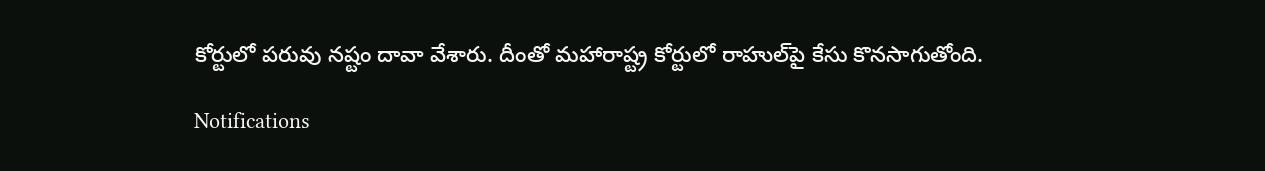కోర్టులో పరువు నష్టం దావా వేశారు. దీంతో మహారాష్ట్ర కోర్టులో రాహుల్‌పై కేసు కొనసాగుతోంది.

Notifications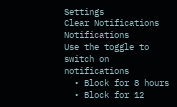Settings
Clear Notifications
Notifications
Use the toggle to switch on notifications
  • Block for 8 hours
  • Block for 12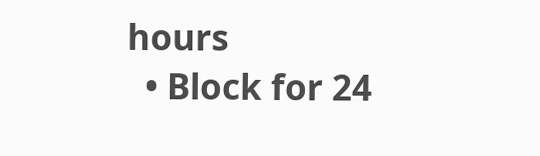hours
  • Block for 24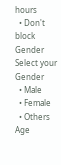hours
  • Don't block
Gender
Select your Gender
  • Male
  • Female
  • Others
Age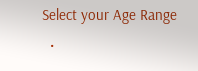Select your Age Range
  •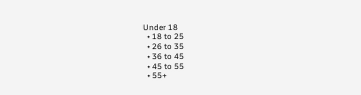Under 18
  • 18 to 25
  • 26 to 35
  • 36 to 45
  • 45 to 55
  • 55+